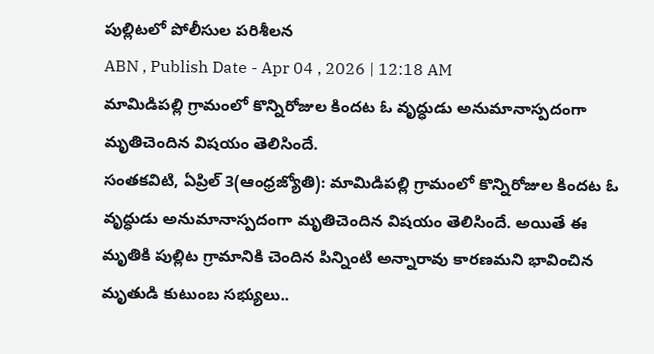పుల్లిటలో పోలీసుల పరిశీలన
ABN , Publish Date - Apr 04 , 2026 | 12:18 AM
మామిడిపల్లి గ్రామంలో కొన్నిరోజుల కిందట ఓ వృద్ధుడు అనుమానాస్పదంగా మృతిచెందిన విషయం తెలిసిందే.
సంతకవిటి, ఏప్రిల్ 3(ఆంధ్రజ్యోతి): మామిడిపల్లి గ్రామంలో కొన్నిరోజుల కిందట ఓ వృద్ధుడు అనుమానాస్పదంగా మృతిచెందిన విషయం తెలిసిందే. అయితే ఈ మృతికి పుల్లిట గ్రామానికి చెందిన పిన్నింటి అన్నారావు కారణమని భావించిన మృతుడి కుటుంబ సభ్యులు..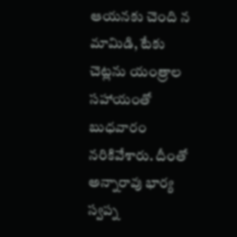ఆయనకు చెంది న మామిడి, టేకు చెట్లను యంత్రాల సహాయంతో బుధవారం నరికివేశారు. దీంతో అన్నారావు భార్య స్వప్న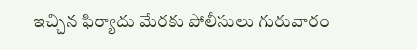ఇచ్చిన ఫిర్యాదు మేరకు పోలీసులు గురువారం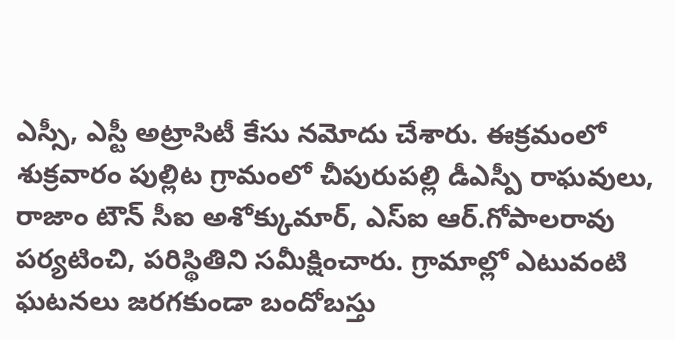ఎస్సీ, ఎస్టీ అట్రాసిటీ కేసు నమోదు చేశారు. ఈక్రమంలో శుక్రవారం పుల్లిట గ్రామంలో చీపురుపల్లి డీఎస్పీ రాఘవులు, రాజాం టౌన్ సీఐ అశోక్కుమార్, ఎస్ఐ ఆర్.గోపాలరావు పర్యటించి, పరిస్థితిని సమీక్షించారు. గ్రామాల్లో ఎటువంటి ఘటనలు జరగకుండా బందోబస్తు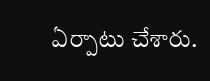ఏర్పాటు చేశారు.